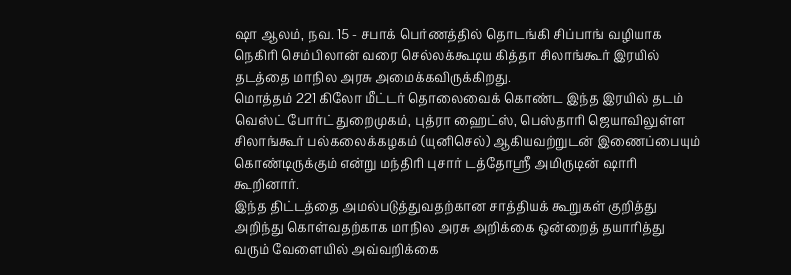ஷா ஆலம், நவ. 15 - சபாக் பெர்ணத்தில் தொடங்கி சிப்பாங் வழியாக
நெகிரி செம்பிலான் வரை செல்லக்கூடிய கித்தா சிலாங்கூர் இரயில்
தடத்தை மாநில அரசு அமைக்கவிருக்கிறது.
மொத்தம் 221 கிலோ மீட்டர் தொலைவைக் கொண்ட இந்த இரயில் தடம்
வெஸ்ட் போர்ட் துறைமுகம், புத்ரா ஹைட்ஸ், பெஸ்தாரி ஜெயாவிலுள்ள
சிலாங்கூர் பல்கலைக்கழகம் (யுனிசெல்) ஆகியவற்றுடன் இணைப்பையும்
கொண்டிருக்கும் என்று மந்திரி புசார் டத்தோஸ்ரீ அமிருடின் ஷாரி
கூறினார்.
இந்த திட்டத்தை அமல்படுத்துவதற்கான சாத்தியக் கூறுகள் குறித்து
அறிந்து கொள்வதற்காக மாநில அரசு அறிக்கை ஒன்றைத் தயாரித்து
வரும் வேளையில் அவ்வறிக்கை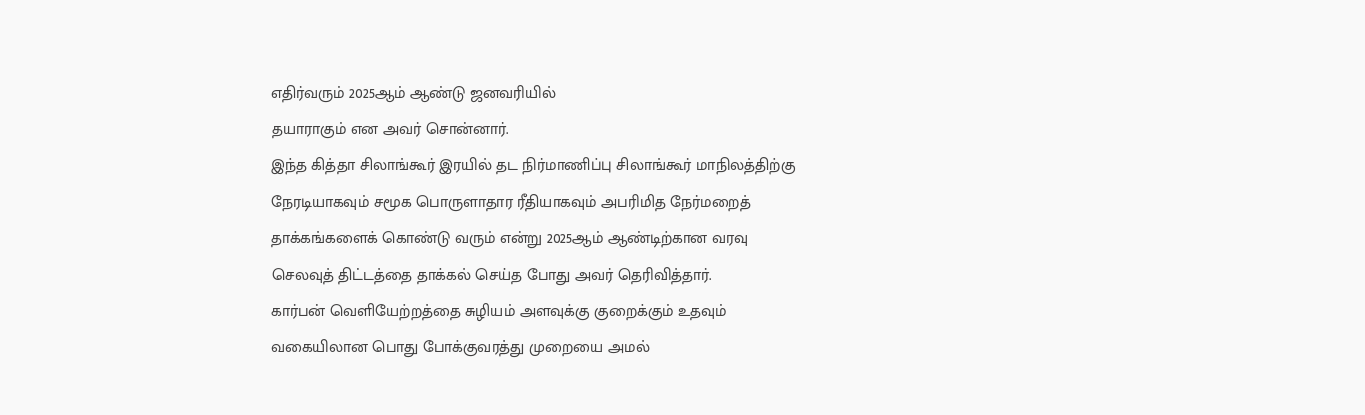எதிர்வரும் 2025ஆம் ஆண்டு ஜனவரியில்
தயாராகும் என அவர் சொன்னார்.
இந்த கித்தா சிலாங்கூர் இரயில் தட நிர்மாணிப்பு சிலாங்கூர் மாநிலத்திற்கு
நேரடியாகவும் சமூக பொருளாதார ரீதியாகவும் அபரிமித நேர்மறைத்
தாக்கங்களைக் கொண்டு வரும் என்று 2025ஆம் ஆண்டிற்கான வரவு
செலவுத் திட்டத்தை தாக்கல் செய்த போது அவர் தெரிவித்தார்.
கார்பன் வெளியேற்றத்தை சுழியம் அளவுக்கு குறைக்கும் உதவும்
வகையிலான பொது போக்குவரத்து முறையை அமல்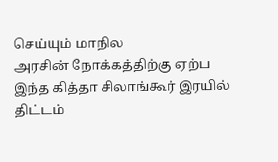செய்யும் மாநில
அரசின் நோக்கத்திற்கு ஏற்ப இந்த கித்தா சிலாங்கூர் இரயில் திட்டம்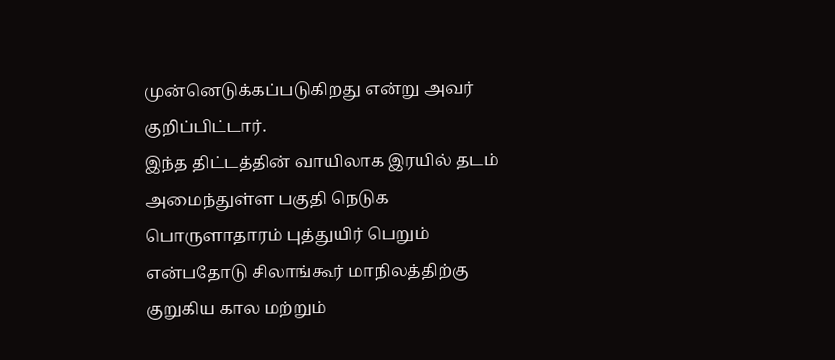முன்னெடுக்கப்படுகிறது என்று அவர் குறிப்பிட்டார்.
இந்த திட்டத்தின் வாயிலாக இரயில் தடம் அமைந்துள்ள பகுதி நெடுக
பொருளாதாரம் புத்துயிர் பெறும் என்பதோடு சிலாங்கூர் மாநிலத்திற்கு
குறுகிய கால மற்றும்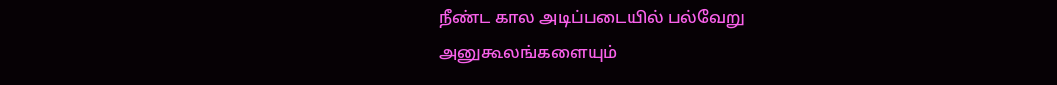நீண்ட கால அடிப்படையில் பல்வேறு
அனுகூலங்களையும்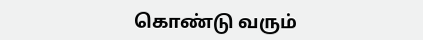கொண்டு வரும்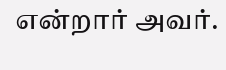என்றார் அவர்.